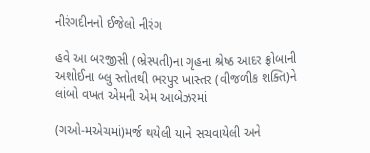નીરંગદીનનો ઈજેલો નીરંગ

હવે આ બરજીસી (ભ્રેસ્પતી)ના ગૃહના શ્રેષ્ઠ આદર ફ્રોબાની અશોઈના બ્લુ સ્તોતથી ભરપુર ખાસ્તર (વીજળીક શક્તિ)ને લાંબો વખત એમની એમ આબેઝરમાં

(ગઓ-મએચમાં)મર્જ થયેલી યાને સચવાયેલી અને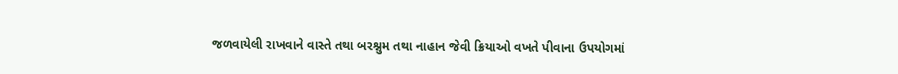જળવાયેલી રાખવાને વાસ્તે તથા બરશ્નુમ તથા નાહાન જેવી ક્રિયાઓ વખતે પીવાના ઉપયોગમાં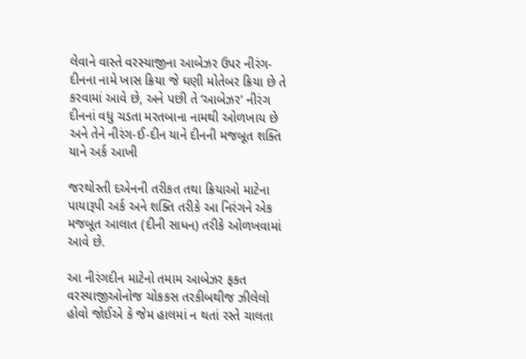લેવાને વાસ્તે વરસ્યાજીના આબેઝર ઉપર નીરંગ-દીનના નામે ખાસ ક્રિયા જે ઘણી મોતેબર ક્રિયા છે તે કરવામાં આવે છે, અને પછી તે ‘આબેઝર’ નીરંગ દીનનાં વધુ ચડતા મરતબાના નામથી ઓળખાય છે અને તેને નીરંગ-ઈ-દીન યાને દીનની મજબૂત શક્તિ યાને અર્ક આખી

જરથોસ્તી દએનની તરીકત તથા ક્રિયાઓ માટેના પાયારૂપી અર્ક અને શક્તિ તરીકે આ નિરંગને એક મજબૂત આલાત (દીની સાધન) તરીકે ઓળખવામાં આવે છે.

આ નીરંગદીન માટેનો તમામ આબેઝર ફકત વરસ્યાજીઓનોજ ચોકકસ તરકીબથીજ ઝીલેલો હોવો જોઈએ કે જેમ હાલમાં ન થતાં રસ્તે ચાલતા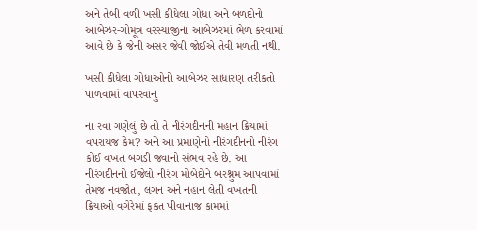અને તેબી વળી ખસી કીધેલા ગોધા અને બળદોનો આબેઝર-ગોમૂત્ર વરસ્યાજીના આબેઝરમાં ભેળ કરવામાં આવે છે કે જેની અસર જેવી જોઈએ તેવી મળતી નથી.

ખસી કીધેલા ગોધાઓનો આબેઝર સાધારણ તરીકતો પાળવામાં વાપરવાનુ

ના રવા ગણેલું છે તો તે નીરંગદીનની મહાન ક્રિયામાં વપરાયજ કેમ? અને આ પ્રમાણેનો નીરંગદીનનો નીરંગ કોઈ વખત બગડી જવાનો સંભવ રહે છે. આ નીરંગદીનનો ઈજેલો નીરંગ મોબેદોને બરશ્નુમ આપવામાં તેમજ નવજોત, લગન અને નહાન લેતી વખતની ક્રિયાઓ વગેરેમાં ફકત પીવાનાજ કામમાં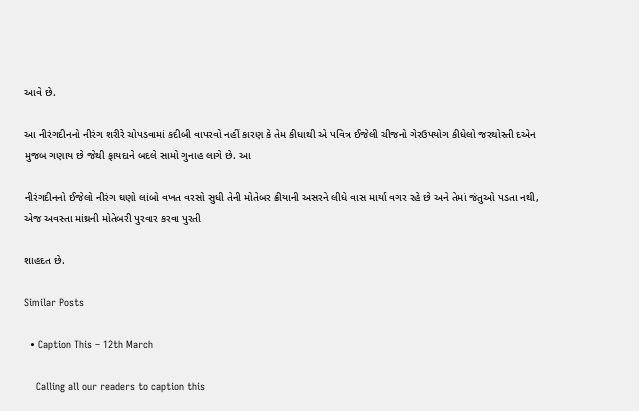આવે છે.

આ નીરંગદીનનો નીરંગ શરીરે ચોપડવામાં કદીબી વાપરવો નહીં કારણ કે તેમ કીધાથી એ પવિત્ર ઈજેલી ચીજનો ગેરઉપયોગ કીધેલો જરથોસ્તી દએન મુજબ ગણાય છે જેથી ફાયદાને બદલે સામો ગુનાહ લાગે છે. આ

નીરંગદીનનો ઈજેલો નીરંગ ઘણો લાંબો વખત વરસો સુધી તેની મોતેબર ક્રીયાની અસરને લીધે વાસ માર્યા વગર રહે છે અને તેમાં જંતુઓ પડતા નથી, એજ અવસ્તા માંથ્રની મોતેબરી પુરવાર કરવા પુરતી

શાહદત છે.

Similar Posts

  • Caption This – 12th March

    Calling all our readers to caption this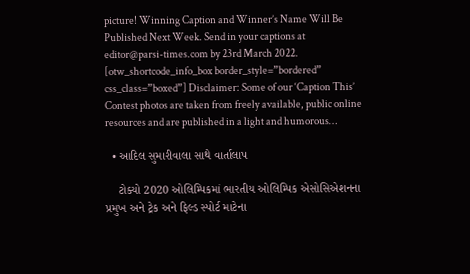picture! Winning Caption and Winner’s Name Will Be Published Next Week. Send in your captions at editor@parsi-times.com by 23rd March 2022. [otw_shortcode_info_box border_style=”bordered” css_class=”boxed”] Disclaimer: Some of our ‘Caption This’ Contest photos are taken from freely available, public online resources and are published in a light and humorous…

  • આદિલ સુમારીવાલા સાથે વાર્તાલાપ

    ટોક્યો 2020 ઓલિમ્પિકમાં ભારતીય ઓલિમ્પિક એસોસિએશનના પ્રમુખ અને ટ્રેક અને ફિલ્ડ સ્પોર્ટ માટેના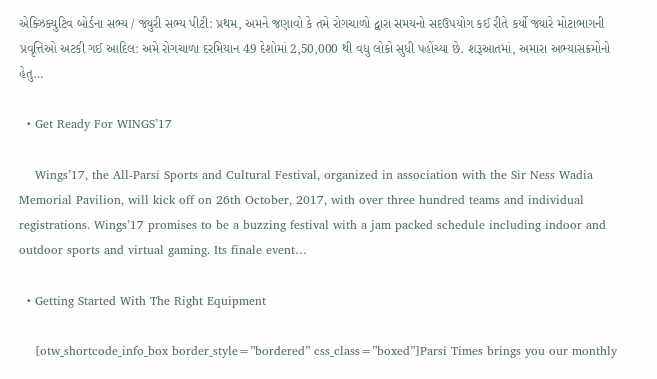એક્ઝિક્યુટિવ બોર્ડના સભ્ય / જ્યુરી સભ્ય પીટી: પ્રથમ, અમને જણાવો કે તમે રોગચાળો દ્વારા સમયનો સદઉપયોગ કઈ રીતે કર્યો જ્યારે મોટાભાગની પ્રવૃત્તિઓ અટકી ગઈ આદિલ: અમે રોગચાળા દરમિયાન 49 દેશોમાં 2,50,000 થી વધુ લોકો સુધી પહોંચ્યા છે. શરૂઆતમાં, અમારા અભ્યાસક્રમોનો હેતુ…

  • Get Ready For WINGS’17

    Wings’17, the All-Parsi Sports and Cultural Festival, organized in association with the Sir Ness Wadia Memorial Pavilion, will kick off on 26th October, 2017, with over three hundred teams and individual registrations. Wings’17 promises to be a buzzing festival with a jam packed schedule including indoor and outdoor sports and virtual gaming. Its finale event…

  • Getting Started With The Right Equipment

    [otw_shortcode_info_box border_style=”bordered” css_class=”boxed”]Parsi Times brings you our monthly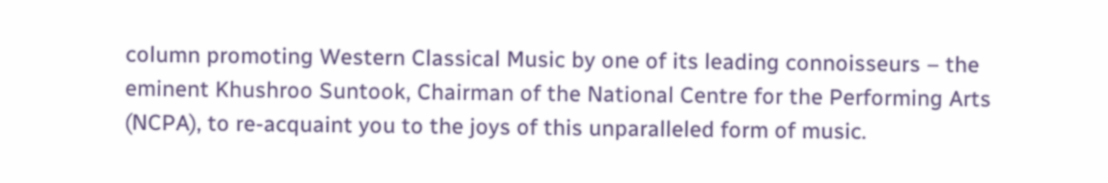column promoting Western Classical Music by one of its leading connoisseurs – the eminent Khushroo Suntook, Chairman of the National Centre for the Performing Arts (NCPA), to re-acquaint you to the joys of this unparalleled form of music.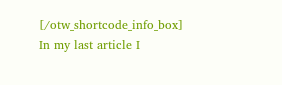[/otw_shortcode_info_box] In my last article I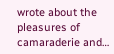wrote about the pleasures of camaraderie and…